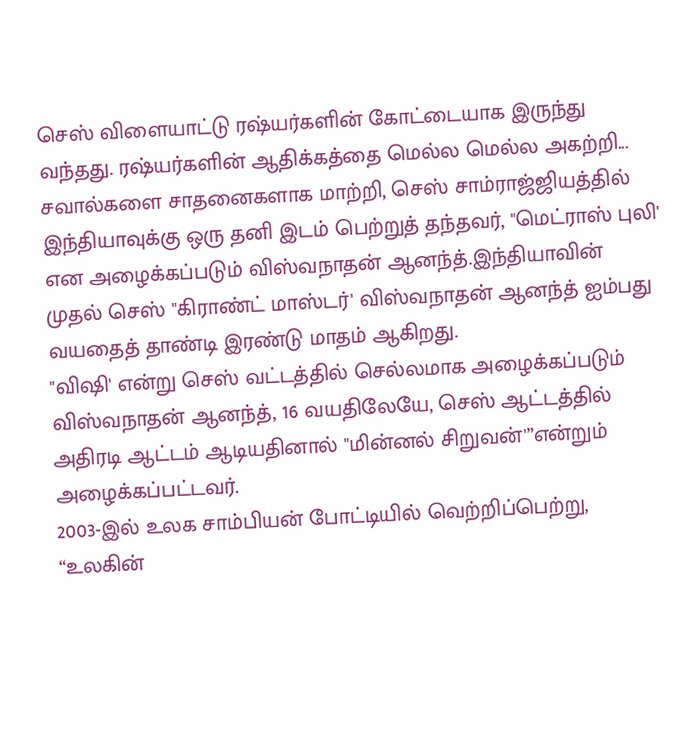செஸ் விளையாட்டு ரஷ்யர்களின் கோட்டையாக இருந்து வந்தது. ரஷ்யர்களின் ஆதிக்கத்தை மெல்ல மெல்ல அகற்றி... சவால்களை சாதனைகளாக மாற்றி, செஸ் சாம்ராஜ்ஜியத்தில் இந்தியாவுக்கு ஒரு தனி இடம் பெற்றுத் தந்தவர், "மெட்ராஸ் புலி' என அழைக்கப்படும் விஸ்வநாதன் ஆனந்த்.இந்தியாவின் முதல் செஸ் "கிராண்ட் மாஸ்டர்' விஸ்வநாதன் ஆனந்த் ஐம்பது வயதைத் தாண்டி இரண்டு மாதம் ஆகிறது.
"விஷி' என்று செஸ் வட்டத்தில் செல்லமாக அழைக்கப்படும் விஸ்வநாதன் ஆனந்த், 16 வயதிலேயே, செஸ் ஆட்டத்தில் அதிரடி ஆட்டம் ஆடியதினால் "மின்னல் சிறுவன்'”என்றும் அழைக்கப்பட்டவர்.
2003-இல் உலக சாம்பியன் போட்டியில் வெற்றிப்பெற்று, “உலகின்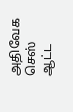அதிவேக செஸ் ஆட்ட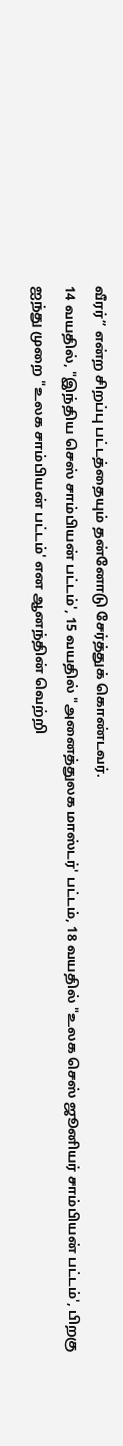வீரர்” என்ற சிறப்பு பட்டத்தையும் தன்னோடு சேர்த்துக் கொண்டவர்.
14 வயதில், "இந்திய செஸ் சாம்பியன் பட்டம்', 15 வயதில் "அனைத்துலக மாஸ்டர்' பட்டம், 18 வயதில் "உலக செஸ் ஜூனியர் சாம்பியன் பட்டம்', பிறகு ஐந்து முறை "உலக சாம்பியன் பட்டம்' என ஆனந்தின் வெற்றி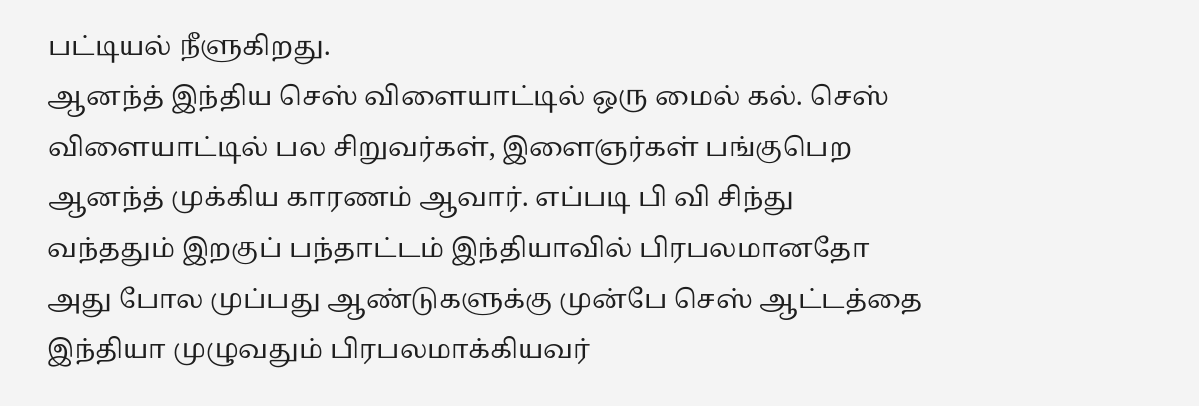பட்டியல் நீளுகிறது.
ஆனந்த் இந்திய செஸ் விளையாட்டில் ஒரு மைல் கல். செஸ் விளையாட்டில் பல சிறுவர்கள், இளைஞர்கள் பங்குபெற ஆனந்த் முக்கிய காரணம் ஆவார். எப்படி பி வி சிந்து வந்ததும் இறகுப் பந்தாட்டம் இந்தியாவில் பிரபலமானதோ அது போல முப்பது ஆண்டுகளுக்கு முன்பே செஸ் ஆட்டத்தை இந்தியா முழுவதும் பிரபலமாக்கியவர்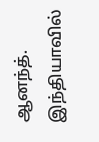ஆனந்த்.
இந்தியாவில்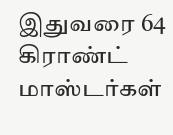இதுவரை 64 கிராண்ட் மாஸ்டர்கள்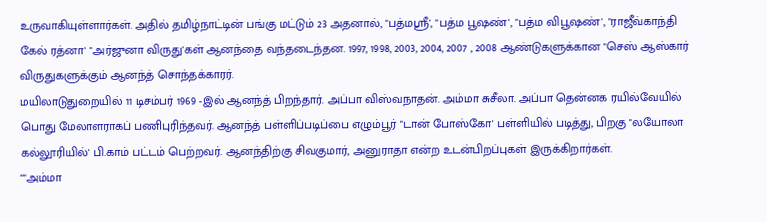உருவாகியுள்ளார்கள். அதில் தமிழ்நாட்டின் பங்கு மட்டும் 23 அதனால், "பத்மஸ்ரீ', "பத்ம பூஷண்', "பத்ம விபூஷண்', "ராஜீவ்காந்தி கேல் ரத்னா' "அர்ஜுனா விருது'கள் ஆனந்தை வந்தடைந்தன. 1997, 1998, 2003, 2004, 2007 , 2008 ஆண்டுகளுக்கான "செஸ் ஆஸ்கார் விருதுகளுக்கும் ஆனந்த் சொந்தக்காரர்.
மயிலாடுதுறையில் 11 டிசம்பர் 1969 -இல் ஆனந்த் பிறந்தார். அப்பா விஸ்வநாதன். அம்மா சுசீலா. அப்பா தென்னக ரயில்வேயில் பொது மேலாளராகப் பணிபுரிந்தவர். ஆனந்த் பள்ளிப்படிப்பை எழும்பூர் "டான் போஸ்கோ' பள்ளியில் படித்து, பிறகு "லயோலா கல்லூரியில்' பி.காம் பட்டம் பெற்றவர். ஆனந்திற்கு சிவகுமார், அனுராதா என்ற உடன்பிறப்புகள் இருக்கிறார்கள்.
""அம்மா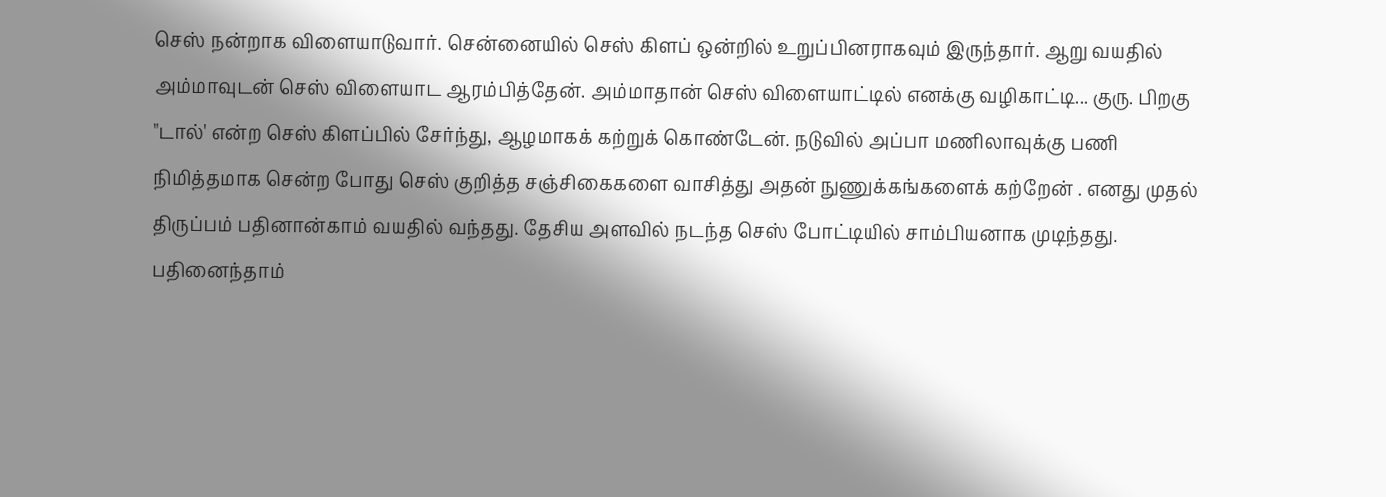செஸ் நன்றாக விளையாடுவார். சென்னையில் செஸ் கிளப் ஒன்றில் உறுப்பினராகவும் இருந்தார். ஆறு வயதில் அம்மாவுடன் செஸ் விளையாட ஆரம்பித்தேன். அம்மாதான் செஸ் விளையாட்டில் எனக்கு வழிகாட்டி... குரு. பிறகு "டால்' என்ற செஸ் கிளப்பில் சேர்ந்து, ஆழமாகக் கற்றுக் கொண்டேன். நடுவில் அப்பா மணிலாவுக்கு பணி நிமித்தமாக சென்ற போது செஸ் குறித்த சஞ்சிகைகளை வாசித்து அதன் நுணுக்கங்களைக் கற்றேன் . எனது முதல் திருப்பம் பதினான்காம் வயதில் வந்தது. தேசிய அளவில் நடந்த செஸ் போட்டியில் சாம்பியனாக முடிந்தது. பதினைந்தாம்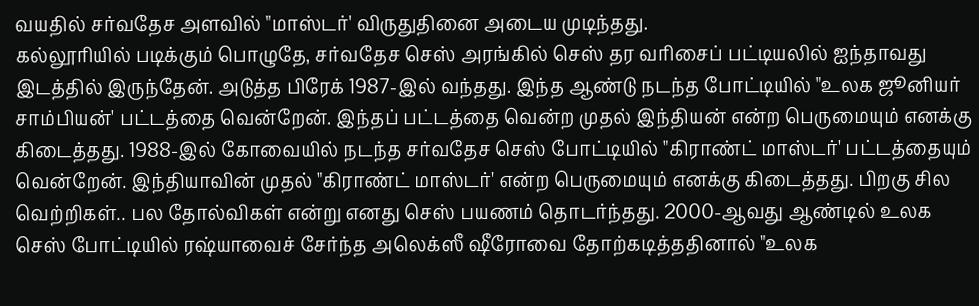வயதில் சர்வதேச அளவில் "மாஸ்டர்' விருதுதினை அடைய முடிந்தது.
கல்லூரியில் படிக்கும் பொழுதே, சர்வதேச செஸ் அரங்கில் செஸ் தர வரிசைப் பட்டியலில் ஐந்தாவது இடத்தில் இருந்தேன். அடுத்த பிரேக் 1987-இல் வந்தது. இந்த ஆண்டு நடந்த போட்டியில் "உலக ஜூனியர் சாம்பியன்' பட்டத்தை வென்றேன். இந்தப் பட்டத்தை வென்ற முதல் இந்தியன் என்ற பெருமையும் எனக்கு கிடைத்தது. 1988-இல் கோவையில் நடந்த சர்வதேச செஸ் போட்டியில் "கிராண்ட் மாஸ்டர்' பட்டத்தையும் வென்றேன். இந்தியாவின் முதல் "கிராண்ட் மாஸ்டர்' என்ற பெருமையும் எனக்கு கிடைத்தது. பிறகு சில வெற்றிகள்.. பல தோல்விகள் என்று எனது செஸ் பயணம் தொடர்ந்தது. 2000-ஆவது ஆண்டில் உலக செஸ் போட்டியில் ரஷ்யாவைச் சேர்ந்த அலெக்ஸீ ஷீரோவை தோற்கடித்ததினால் "உலக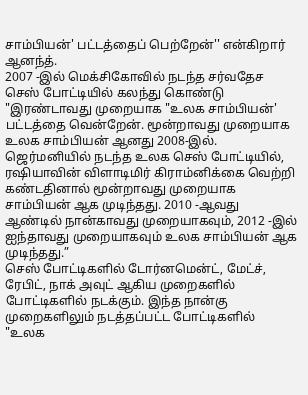சாம்பியன்' பட்டத்தைப் பெற்றேன்'' என்கிறார் ஆனந்த்.
2007 -இல் மெக்சிகோவில் நடந்த சர்வதேச செஸ் போட்டியில் கலந்து கொண்டு "இரண்டாவது முறையாக "உலக சாம்பியன்' பட்டத்தை வென்றேன். மூன்றாவது முறையாக உலக சாம்பியன் ஆனது 2008-இல். ஜெர்மனியில் நடந்த உலக செஸ் போட்டியில், ரஷியாவின் விளாடிமிர் கிராம்னிக்கை வெற்றி கண்டதினால் மூன்றாவது முறையாக சாம்பியன் ஆக முடிந்தது. 2010 -ஆவது ஆண்டில் நான்காவது முறையாகவும், 2012 -இல் ஐந்தாவது முறையாகவும் உலக சாம்பியன் ஆக முடிந்தது.”
செஸ் போட்டிகளில் டோர்னமென்ட், மேட்ச், ரேபிட், நாக் அவுட் ஆகிய முறைகளில் போட்டிகளில் நடக்கும். இந்த நான்கு முறைகளிலும் நடத்தப்பட்ட போட்டிகளில் "உலக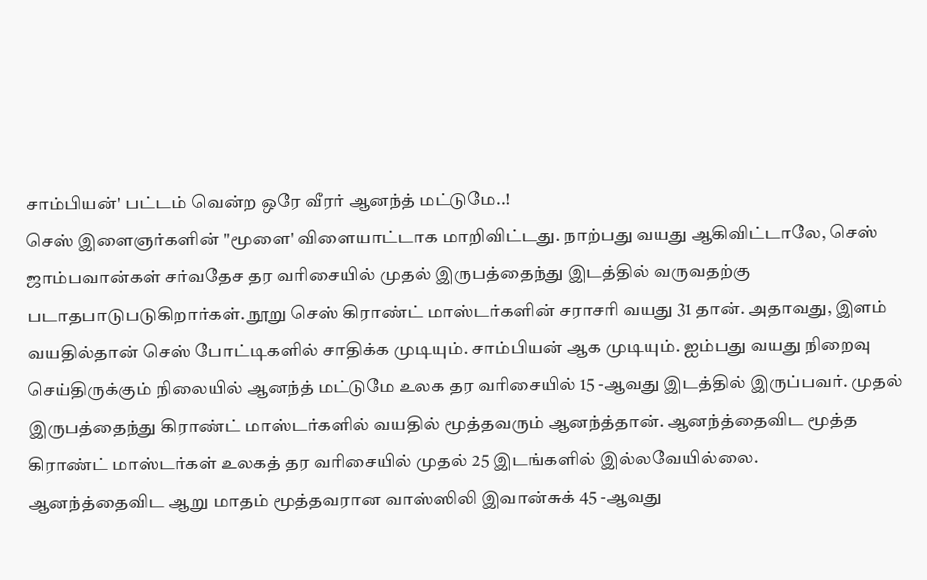சாம்பியன்' பட்டம் வென்ற ஒரே வீரர் ஆனந்த் மட்டுமே..!
செஸ் இளைஞர்களின் "மூளை' விளையாட்டாக மாறிவிட்டது. நாற்பது வயது ஆகிவிட்டாலே, செஸ் ஜாம்பவான்கள் சர்வதேச தர வரிசையில் முதல் இருபத்தைந்து இடத்தில் வருவதற்கு படாதபாடுபடுகிறார்கள். நூறு செஸ் கிராண்ட் மாஸ்டர்களின் சராசரி வயது 31 தான். அதாவது, இளம் வயதில்தான் செஸ் போட்டிகளில் சாதிக்க முடியும். சாம்பியன் ஆக முடியும். ஐம்பது வயது நிறைவு செய்திருக்கும் நிலையில் ஆனந்த் மட்டுமே உலக தர வரிசையில் 15 -ஆவது இடத்தில் இருப்பவர். முதல் இருபத்தைந்து கிராண்ட் மாஸ்டர்களில் வயதில் மூத்தவரும் ஆனந்த்தான். ஆனந்த்தைவிட மூத்த கிராண்ட் மாஸ்டர்கள் உலகத் தர வரிசையில் முதல் 25 இடங்களில் இல்லவேயில்லை.
ஆனந்த்தைவிட ஆறு மாதம் மூத்தவரான வாஸ்ஸிலி இவான்சுக் 45 -ஆவது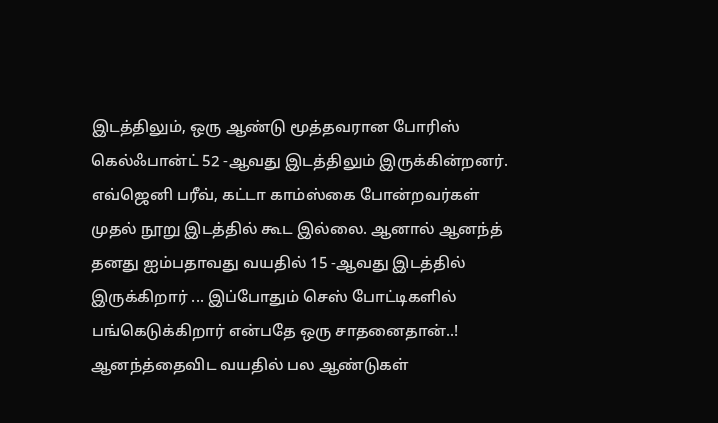இடத்திலும், ஒரு ஆண்டு மூத்தவரான போரிஸ் கெல்ஃபான்ட் 52 -ஆவது இடத்திலும் இருக்கின்றனர். எவ்ஜெனி பரீவ், கட்டா காம்ஸ்கை போன்றவர்கள் முதல் நூறு இடத்தில் கூட இல்லை. ஆனால் ஆனந்த் தனது ஐம்பதாவது வயதில் 15 -ஆவது இடத்தில் இருக்கிறார் ... இப்போதும் செஸ் போட்டிகளில் பங்கெடுக்கிறார் என்பதே ஒரு சாதனைதான்..! ஆனந்த்தைவிட வயதில் பல ஆண்டுகள்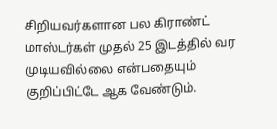சிறியவர்களான பல கிராண்ட் மாஸ்டர்கள் முதல் 25 இடத்தில் வர முடியவில்லை என்பதையும் குறிப்பிட்டே ஆக வேண்டும்.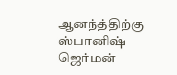ஆனந்த்திற்கு ஸ்பானிஷ் ஜெர்மன்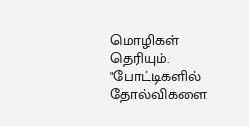மொழிகள் தெரியும். "போட்டிகளில் தோல்விகளை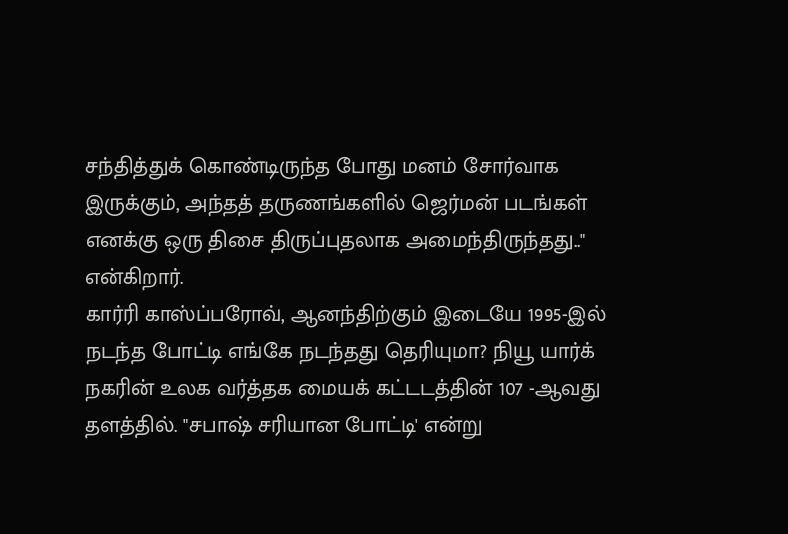சந்தித்துக் கொண்டிருந்த போது மனம் சோர்வாக இருக்கும், அந்தத் தருணங்களில் ஜெர்மன் படங்கள் எனக்கு ஒரு திசை திருப்புதலாக அமைந்திருந்தது.." என்கிறார்.
கார்ரி காஸ்ப்பரோவ், ஆனந்திற்கும் இடையே 1995-இல் நடந்த போட்டி எங்கே நடந்தது தெரியுமா? நியூ யார்க் நகரின் உலக வர்த்தக மையக் கட்டடத்தின் 107 -ஆவது தளத்தில். "சபாஷ் சரியான போட்டி' என்று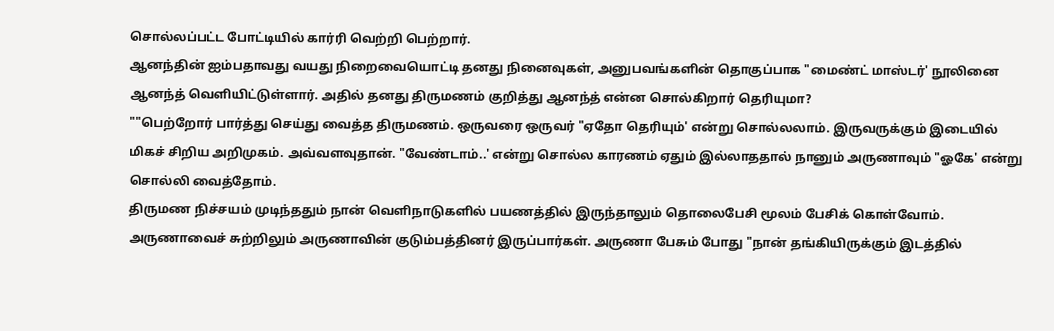சொல்லப்பட்ட போட்டியில் கார்ரி வெற்றி பெற்றார்.
ஆனந்தின் ஐம்பதாவது வயது நிறைவையொட்டி தனது நினைவுகள், அனுபவங்களின் தொகுப்பாக "மைண்ட் மாஸ்டர்' நூலினை ஆனந்த் வெளியிட்டுள்ளார். அதில் தனது திருமணம் குறித்து ஆனந்த் என்ன சொல்கிறார் தெரியுமா?
""பெற்றோர் பார்த்து செய்து வைத்த திருமணம். ஒருவரை ஒருவர் "ஏதோ தெரியும்' என்று சொல்லலாம். இருவருக்கும் இடையில் மிகச் சிறிய அறிமுகம். அவ்வளவுதான். "வேண்டாம்..' என்று சொல்ல காரணம் ஏதும் இல்லாததால் நானும் அருணாவும் "ஓகே' என்று சொல்லி வைத்தோம்.
திருமண நிச்சயம் முடிந்ததும் நான் வெளிநாடுகளில் பயணத்தில் இருந்தாலும் தொலைபேசி மூலம் பேசிக் கொள்வோம். அருணாவைச் சுற்றிலும் அருணாவின் குடும்பத்தினர் இருப்பார்கள். அருணா பேசும் போது "நான் தங்கியிருக்கும் இடத்தில்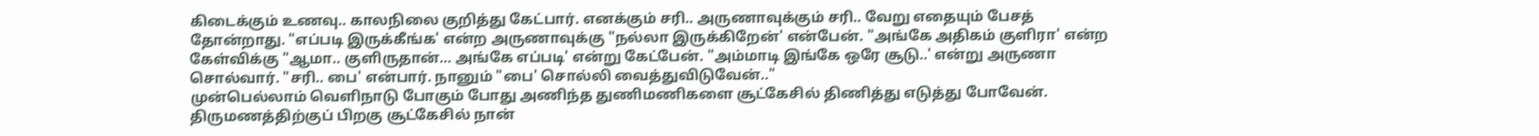கிடைக்கும் உணவு.. காலநிலை குறித்து கேட்பார். எனக்கும் சரி.. அருணாவுக்கும் சரி.. வேறு எதையும் பேசத் தோன்றாது. "எப்படி இருக்கீங்க' என்ற அருணாவுக்கு "நல்லா இருக்கிறேன்' என்பேன். "அங்கே அதிகம் குளிரா' என்ற கேள்விக்கு "ஆமா.. குளிருதான்... அங்கே எப்படி' என்று கேட்பேன். "அம்மாடி இங்கே ஒரே சூடு..' என்று அருணா சொல்வார். "சரி.. பை' என்பார். நானும் "பை' சொல்லி வைத்துவிடுவேன்.."
முன்பெல்லாம் வெளிநாடு போகும் போது அணிந்த துணிமணிகளை சூட்கேசில் திணித்து எடுத்து போவேன்.
திருமணத்திற்குப் பிறகு சூட்கேசில் நான்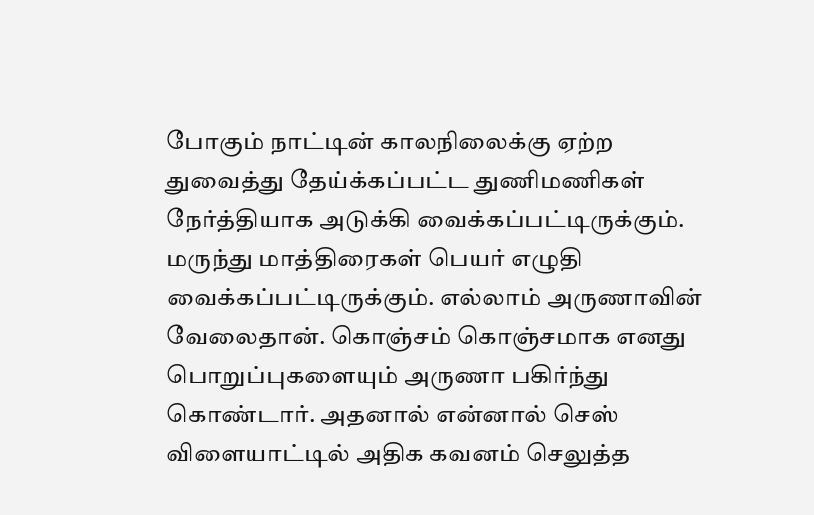போகும் நாட்டின் காலநிலைக்கு ஏற்ற துவைத்து தேய்க்கப்பட்ட துணிமணிகள் நேர்த்தியாக அடுக்கி வைக்கப்பட்டிருக்கும். மருந்து மாத்திரைகள் பெயர் எழுதி வைக்கப்பட்டிருக்கும். எல்லாம் அருணாவின் வேலைதான். கொஞ்சம் கொஞ்சமாக எனது பொறுப்புகளையும் அருணா பகிர்ந்து கொண்டார். அதனால் என்னால் செஸ் விளையாட்டில் அதிக கவனம் செலுத்த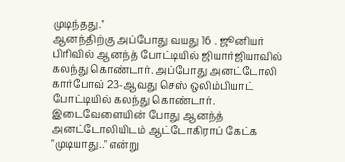முடிந்தது.''
ஆனந்திற்கு அப்போது வயது 16 . ஜூனியர் பிரிவில் ஆனந்த் போட்டியில் ஜியார்ஜியாவில் கலந்து கொண்டார். அப்போது அனட்டோலி கார்போவ் 23-ஆவது செஸ் ஒலிம்பியாட் போட்டியில் கலந்து கொண்டார். இடைவேளையின் போது ஆனந்த் அனட்டோலியிடம் ஆட்டோகிராப் கேட்க "முடியாது.." என்று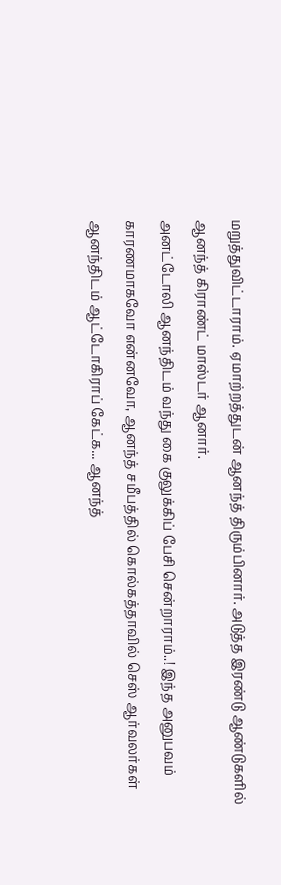மறுத்துவிட்டாராம். ஏமாற்றத்துடன் ஆனந்த் திரும்பினார். அடுத்த இரண்டு ஆண்டுகளில் ஆனந்த் கிராண்ட் மாஸ்டர் ஆனார்.
அனட்டோலி ஆனந்திடம் வந்து கை குலுக்கிப் பேசி சென்றாராம்..! இந்த அனுபவம் காரணமாகவோ என்னவோ, ஆனந்த் சமீபத்தில் கொல்கத்தாவில் செஸ் ஆர்வலர்கள் ஆனந்திடம் ஆட்டோகிராப் கேட்க... ஆனந்த்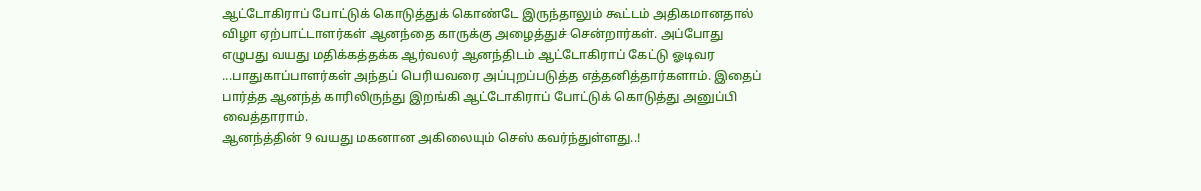ஆட்டோகிராப் போட்டுக் கொடுத்துக் கொண்டே இருந்தாலும் கூட்டம் அதிகமானதால் விழா ஏற்பாட்டாளர்கள் ஆனந்தை காருக்கு அழைத்துச் சென்றார்கள். அப்போது எழுபது வயது மதிக்கத்தக்க ஆர்வலர் ஆனந்திடம் ஆட்டோகிராப் கேட்டு ஓடிவர ...பாதுகாப்பாளர்கள் அந்தப் பெரியவரை அப்புறப்படுத்த எத்தனித்தார்களாம். இதைப் பார்த்த ஆனந்த் காரிலிருந்து இறங்கி ஆட்டோகிராப் போட்டுக் கொடுத்து அனுப்பி வைத்தாராம்.
ஆனந்த்தின் 9 வயது மகனான அகிலையும் செஸ் கவர்ந்துள்ளது..!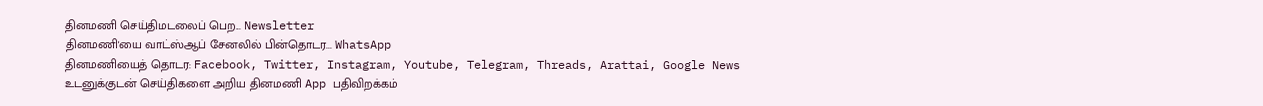தினமணி செய்திமடலைப் பெற... Newsletter
தினமணி'யை வாட்ஸ்ஆப் சேனலில் பின்தொடர... WhatsApp
தினமணியைத் தொடர: Facebook, Twitter, Instagram, Youtube, Telegram, Threads, Arattai, Google News
உடனுக்குடன் செய்திகளை அறிய தினமணி App பதிவிறக்கம்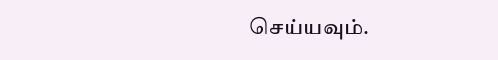செய்யவும்.